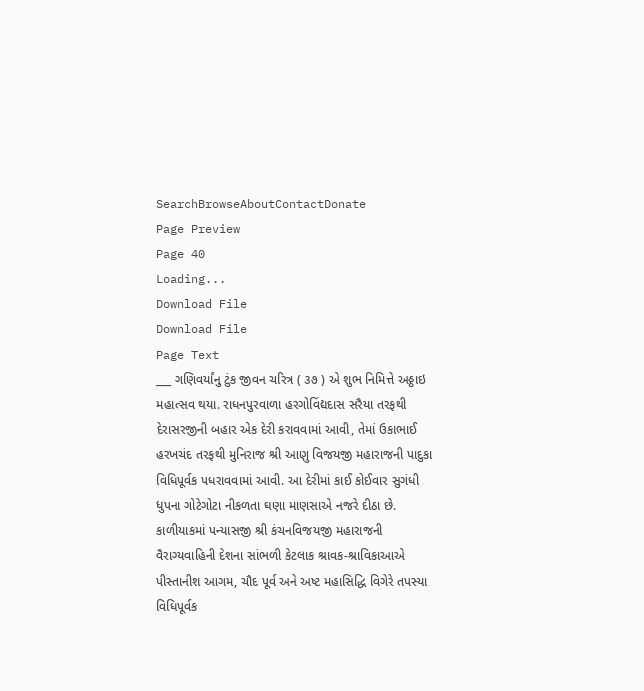SearchBrowseAboutContactDonate
Page Preview
Page 40
Loading...
Download File
Download File
Page Text
___ ગણિવર્યાંનુ ટુંક જીવન ચરિત્ર ( ૩૭ ) એ શુભ નિમિત્તે અઠ્ઠાઇ મહાત્સવ થયા. રાધનપુરવાળા હરગોવિંદ્યદાસ સરૈયા તરફથી દેરાસરજીની બહાર એક દેરી કરાવવામાં આવી, તેમાં ઉકાભાઈ હરખચંદ તરફથી મુનિરાજ શ્રી આણુ વિજયજી મહારાજની પાદુકા વિધિપૂર્વક પધરાવવામાં આવી. આ દેરીમાં કાઈ કોઈવાર સુગંધી ધુપના ગોટેગોટા નીકળતા ઘણા માણસાએ નજરે દીઠા છે. કાળીયાકમાં પન્યાસજી શ્રી કંચનવિજયજી મહારાજની વૈરાગ્યવાહિની દેશના સાંભળી કેટલાક શ્રાવક-શ્રાવિકાઆએ પીસ્તાનીશ આગમ, ચૌદ પૂર્વ અને અષ્ટ મહાસિદ્ધિ વિગેરે તપસ્યા વિધિપૂર્વક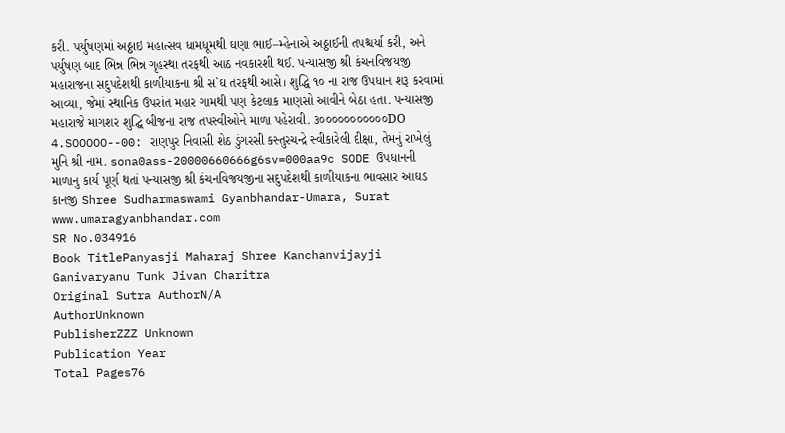કરી. પર્યુષણમાં અઠ્ઠાઇ મહાત્સવ ધામધૂમથી ઘણા ભાઈ–મ્હેનાએ અઠ્ઠાઈની તપશ્ચર્યા કરી, અને પર્યુષણ બાદ ભિન્ન ભિન્ન ગૃહસ્થા તરફથી આઠ નવકારશી થઈ. પન્યાસજી શ્રી કંચનવિજયજી મહારાજના સદુપદેશથી કાળીયાકના શ્રી સ`ઘ તરફથી આસે। શુદ્ધિ ૧૦ ના રાજ ઉપધાન શરૂ કરવામાં આવ્યા, જેમાં સ્થાનિક ઉપરાંત મહાર ગામથી પણ કેટલાક માણસો આવીને બેઠા હતા. પન્યાસજી મહારાજે માગશર શુદ્ઘિ બીજના રાજ તપસ્વીઓને માળા પહેરાવી. ૩૦૦૦૦૦૦૦૦૦૦૦DO 4.SOOOOO--00: રાણપુર નિવાસી શેઠ ડુંગરસી કસ્તુરચન્દ્રે સ્વીકારેલી દીક્ષા, તેમનું રાખેલું મુનિ શ્રી નામ. sona0ass-20000660666g6sv=000aa9c SODE ઉપધાનની માળાનુ કાર્ય પૂર્ણ થતાં પન્યાસજી શ્રી કંચનવિજયજીના સદુપદેશથી કાળીયાકના ભાવસાર આઘડ કાનજી Shree Sudharmaswami Gyanbhandar-Umara, Surat www.umaragyanbhandar.com
SR No.034916
Book TitlePanyasji Maharaj Shree Kanchanvijayji Ganivaryanu Tunk Jivan Charitra
Original Sutra AuthorN/A
AuthorUnknown
PublisherZZZ Unknown
Publication Year
Total Pages76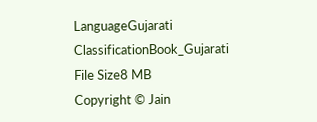LanguageGujarati
ClassificationBook_Gujarati
File Size8 MB
Copyright © Jain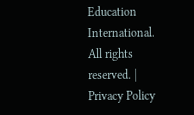Education International. All rights reserved. | Privacy Policy